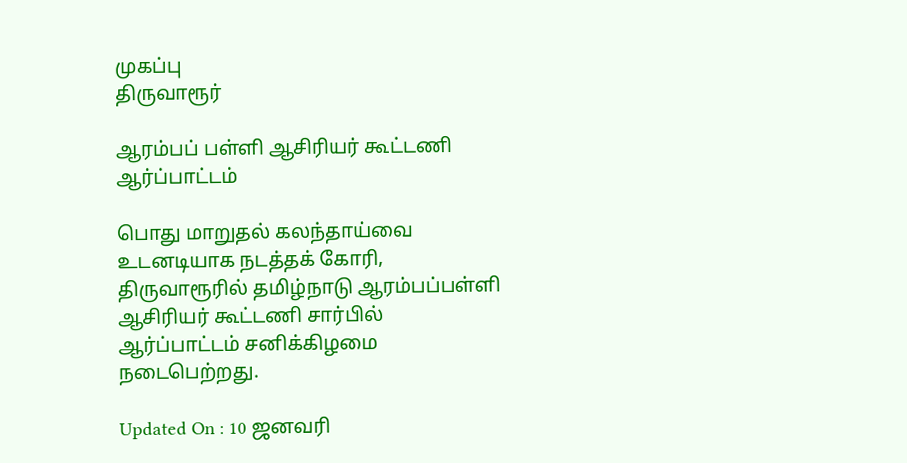முகப்பு
திருவாரூர்

ஆரம்பப் பள்ளி ஆசிரியர் கூட்டணி ஆர்ப்பாட்டம்

பொது மாறுதல் கலந்தாய்வை உடனடியாக நடத்தக் கோரி, திருவாரூரில் தமிழ்நாடு ஆரம்பப்பள்ளி ஆசிரியர் கூட்டணி சார்பில் ஆர்ப்பாட்டம் சனிக்கிழமை நடைபெற்றது.

Updated On : 10 ஜனவரி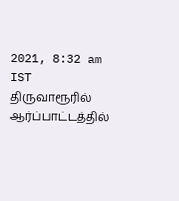2021, 8:32 am IST
திருவாரூரில் ஆர்ப்பாட்டத்தில்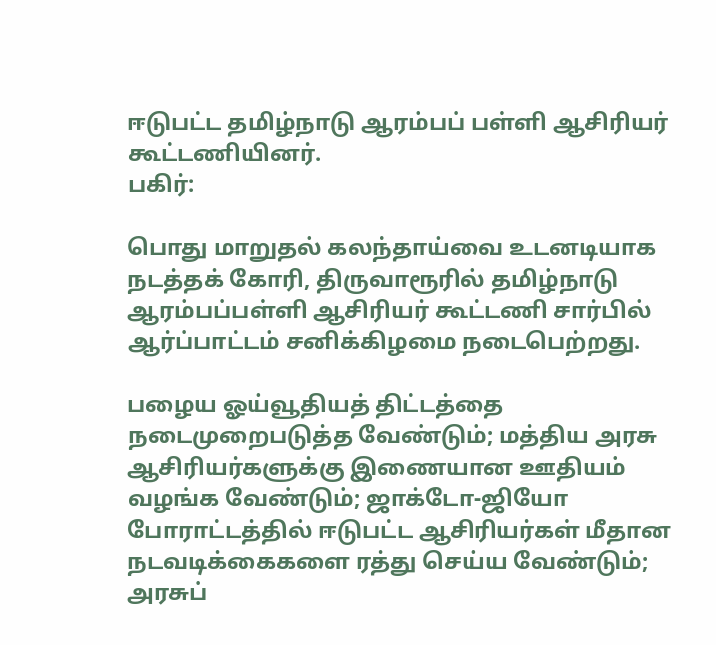ஈடுபட்ட தமிழ்நாடு ஆரம்பப் பள்ளி ஆசிரியர் கூட்டணியினர்.
பகிர்:

பொது மாறுதல் கலந்தாய்வை உடனடியாக நடத்தக் கோரி, திருவாரூரில் தமிழ்நாடு ஆரம்பப்பள்ளி ஆசிரியர் கூட்டணி சார்பில் ஆர்ப்பாட்டம் சனிக்கிழமை நடைபெற்றது.

பழைய ஓய்வூதியத் திட்டத்தை நடைமுறைபடுத்த வேண்டும்; மத்திய அரசு ஆசிரியர்களுக்கு இணையான ஊதியம் வழங்க வேண்டும்; ஜாக்டோ-ஜியோ போராட்டத்தில் ஈடுபட்ட ஆசிரியர்கள் மீதான நடவடிக்கைகளை ரத்து செய்ய வேண்டும்; அரசுப்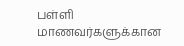பள்ளி மாணவர்களுக்கான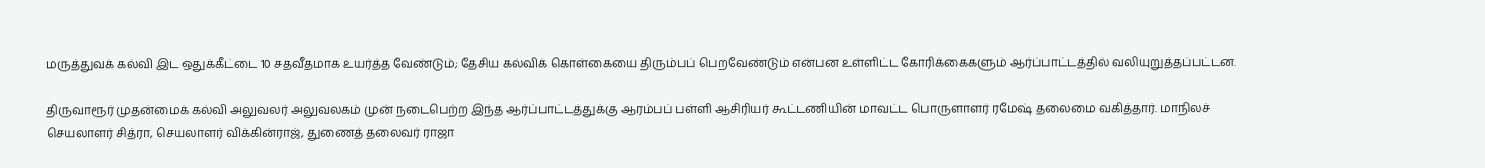மருத்துவக் கல்வி இட ஒதுக்கீட்டை 10 சதவீதமாக உயர்த்த வேண்டும்; தேசிய கல்விக் கொள்கையை திரும்பப் பெறவேண்டும் என்பன உள்ளிட்ட கோரிக்கைகளும் ஆர்ப்பாட்டத்தில் வலியுறுத்தப்பட்டன.

திருவாரூர் முதன்மைக் கல்வி அலுவலர் அலுவலகம் முன் நடைபெற்ற இந்த ஆர்ப்பாட்டத்துக்கு ஆரம்பப் பள்ளி ஆசிரியர் கூட்டணியின் மாவட்ட பொருளாளர் ரமேஷ் தலைமை வகித்தார். மாநிலச் செயலாளர் சித்ரா, செயலாளர் விக்கின்ராஜ், துணைத் தலைவர் ராஜா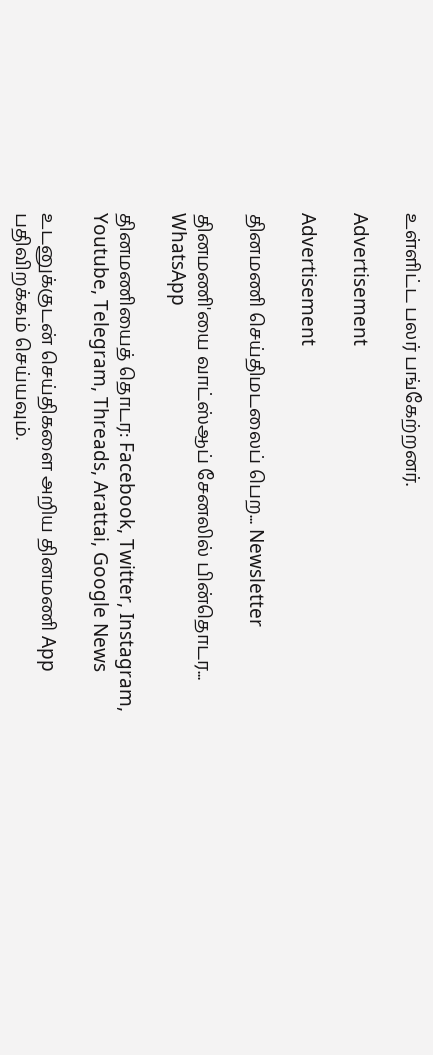உள்ளிட்ட பலர் பங்கேற்றனர்.

Advertisement

Advertisement

தினமணி செய்திமடலைப் பெற... Newsletter

தினமணி'யை வாட்ஸ்ஆப் சேனலில் பின்தொடர... WhatsApp

தினமணியைத் தொடர: Facebook, Twitter, Instagram, Youtube, Telegram, Threads, Arattai, Google News

உடனுக்குடன் செய்திகளை அறிய தினமணி App பதிவிறக்கம் செய்யவும்.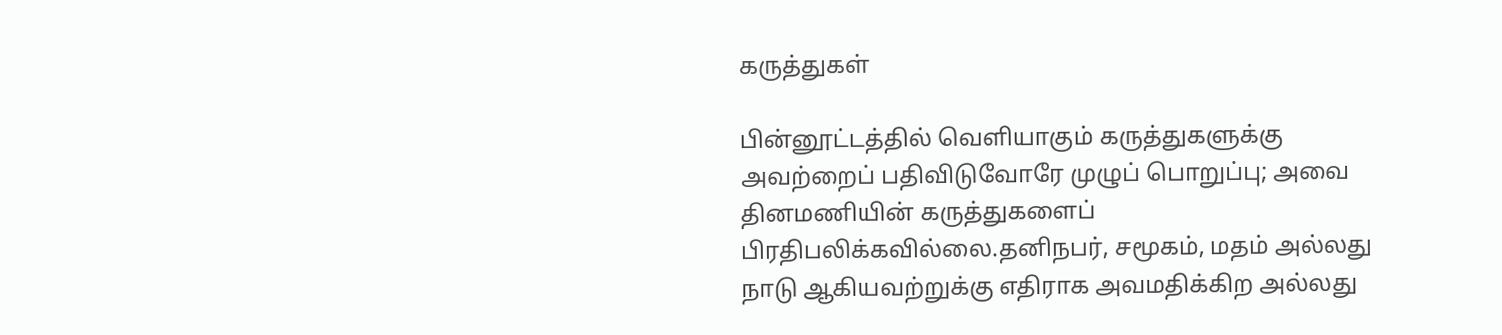கருத்துகள்

பின்னூட்டத்தில் வெளியாகும் கருத்துகளுக்கு அவற்றைப் பதிவிடுவோரே முழுப் பொறுப்பு; அவை தினமணியின் கருத்துகளைப் பிரதிபலிக்கவில்லை.தனிநபர், சமூகம், மதம் அல்லது நாடு ஆகியவற்றுக்கு எதிராக அவமதிக்கிற அல்லது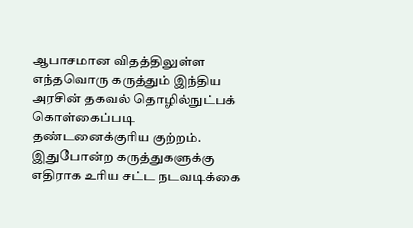ஆபாசமான விதத்திலுள்ள எந்தவொரு கருத்தும் இந்திய அரசின் தகவல் தொழில்நுட்பக் கொள்கைப்படி தண்டனைக்குரிய குற்றம். இதுபோன்ற கருத்துகளுக்கு எதிராக உரிய சட்ட நடவடிக்கை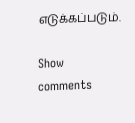எடுக்கப்படும்.

Show comments